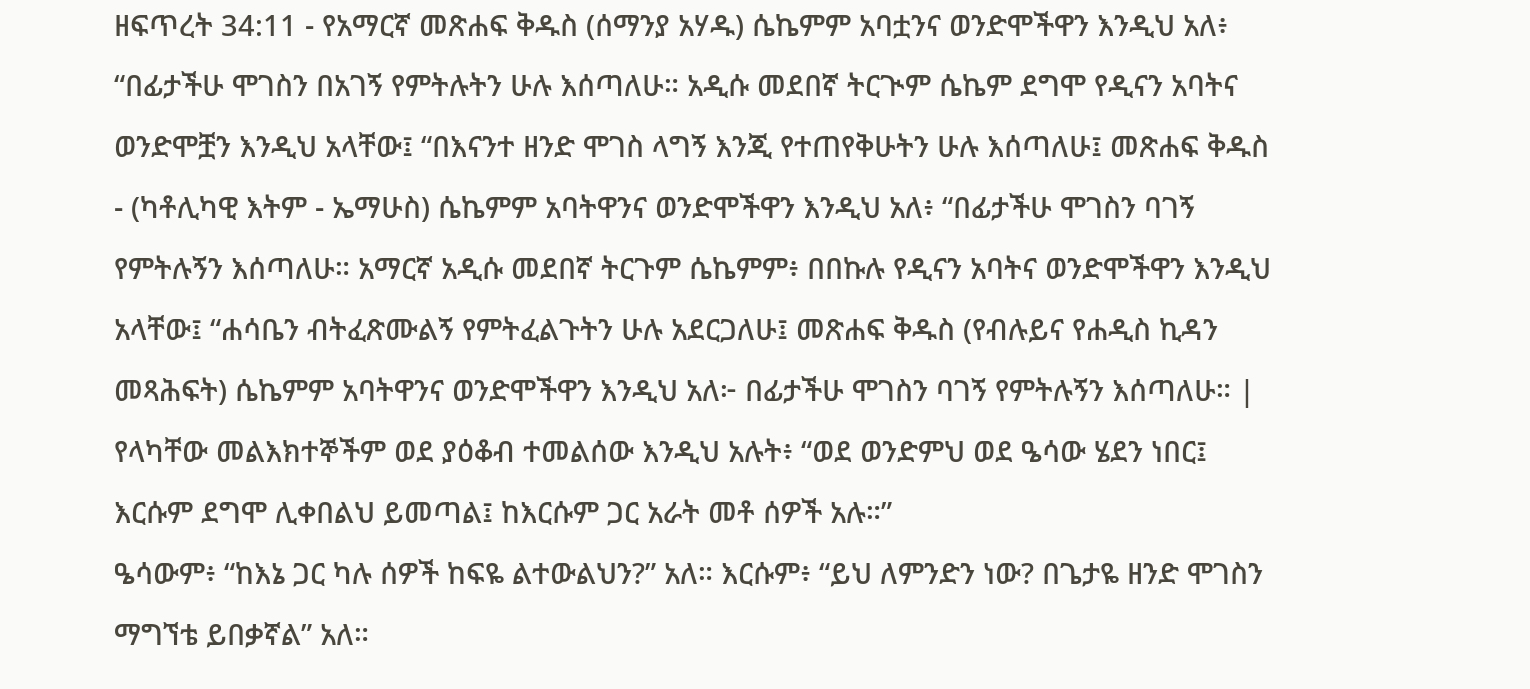ዘፍጥረት 34:11 - የአማርኛ መጽሐፍ ቅዱስ (ሰማንያ አሃዱ) ሴኬምም አባቷንና ወንድሞችዋን እንዲህ አለ፥ “በፊታችሁ ሞገስን በአገኝ የምትሉትን ሁሉ እሰጣለሁ። አዲሱ መደበኛ ትርጒም ሴኬም ደግሞ የዲናን አባትና ወንድሞቿን እንዲህ አላቸው፤ “በእናንተ ዘንድ ሞገስ ላግኝ እንጂ የተጠየቅሁትን ሁሉ እሰጣለሁ፤ መጽሐፍ ቅዱስ - (ካቶሊካዊ እትም - ኤማሁስ) ሴኬምም አባትዋንና ወንድሞችዋን እንዲህ አለ፥ “በፊታችሁ ሞገስን ባገኝ የምትሉኝን እሰጣለሁ። አማርኛ አዲሱ መደበኛ ትርጉም ሴኬምም፥ በበኩሉ የዲናን አባትና ወንድሞችዋን እንዲህ አላቸው፤ “ሐሳቤን ብትፈጽሙልኝ የምትፈልጉትን ሁሉ አደርጋለሁ፤ መጽሐፍ ቅዱስ (የብሉይና የሐዲስ ኪዳን መጻሕፍት) ሴኬምም አባትዋንና ወንድሞችዋን እንዲህ አለ፦ በፊታችሁ ሞገስን ባገኝ የምትሉኝን እሰጣለሁ። |
የላካቸው መልእክተኞችም ወደ ያዕቆብ ተመልሰው እንዲህ አሉት፥ “ወደ ወንድምህ ወደ ዔሳው ሄደን ነበር፤ እርሱም ደግሞ ሊቀበልህ ይመጣል፤ ከእርሱም ጋር አራት መቶ ሰዎች አሉ።”
ዔሳውም፥ “ከእኔ ጋር ካሉ ሰዎች ከፍዬ ልተውልህን?” አለ። እርሱም፥ “ይህ ለምንድን ነው? በጌታዬ ዘንድ ሞገስን ማግኘቴ ይበቃኛል” አለ።